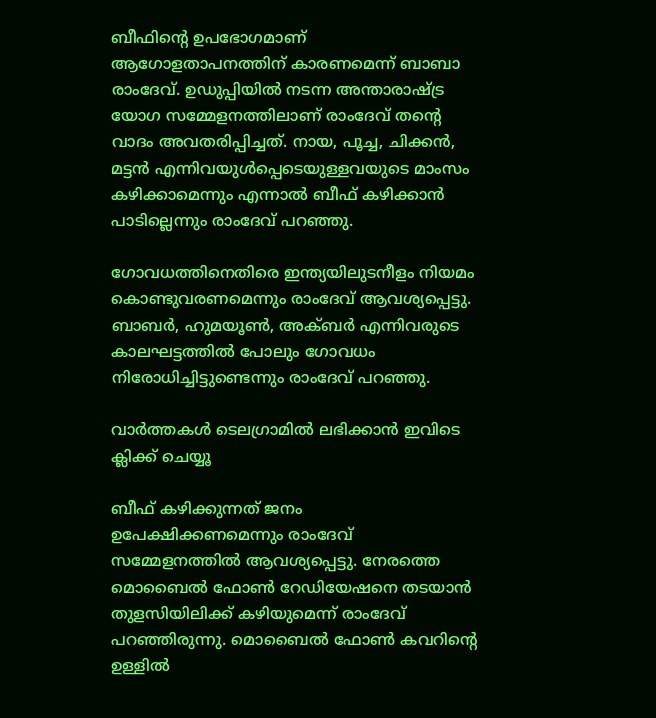ബീഫിന്റെ ഉപഭോഗമാണ് ആഗോളതാപനത്തിന് കാരണമെന്ന് ബാബാ രാംദേവ്. ഉഡുപ്പിയില്‍ നടന്ന അന്താരാഷ്ട്ര യോഗ സമ്മേളനത്തിലാണ് രാംദേവ് തന്റെ വാദം അവതരിപ്പിച്ചത്. നായ, പൂച്ച, ചിക്കന്‍, മട്ടന്‍ എന്നിവയുള്‍പ്പെടെയുള്ളവയുടെ മാംസം കഴിക്കാമെന്നും എന്നാല്‍ ബീഫ് കഴിക്കാന്‍ പാടില്ലെന്നും രാംദേവ് പറഞ്ഞു.

ഗോവധത്തിനെതിരെ ഇന്ത്യയിലുടനീളം നിയമം കൊണ്ടുവരണമെന്നും രാംദേവ് ആവശ്യപ്പെട്ടു. ബാബര്‍, ഹുമയൂണ്‍, അക്ബര്‍ എന്നിവരുടെ കാലഘട്ടത്തില്‍ പോലും ഗോവധം നിരോധിച്ചിട്ടുണ്ടെന്നും രാംദേവ് പറഞ്ഞു.

വാര്‍ത്തകള്‍ ടെലഗ്രാമില്‍ ലഭിക്കാന്‍ ഇവിടെ ക്ലിക്ക് ചെയ്യൂ

ബീഫ് കഴിക്കുന്നത് ജനം ഉപേക്ഷിക്കണമെന്നും രാംദേവ് സമ്മേളനത്തില്‍ ആവശ്യപ്പെട്ടു. നേരത്തെ മൊബൈല്‍ ഫോണ്‍ റേഡിയേഷനെ തടയാന്‍ തുളസിയിലിക്ക് കഴിയുമെന്ന് രാംദേവ് പറഞ്ഞിരുന്നു. മൊബൈല്‍ ഫോണ്‍ കവറിന്റെ ഉള്ളില്‍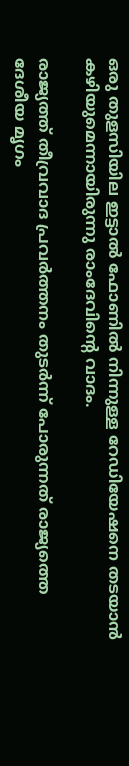ഒരു തുളസിയില ഇട്ടാല്‍ ഫോണില്‍ നിന്നുള്ള റേഡിയേഷനെ തടയാന്‍ കഴിയുമെന്നായിരുന്നു രാംദേവിന്റെ വാദം.

രാജ്യത്ത് തീവ്രവാദ പ്രവര്‍ത്തനം തുടര്‍ന്ന് പോരുന്നത് രാജ്യത്തെ ദേശീയ മൃഗം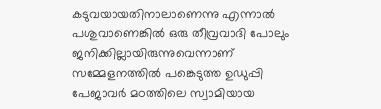കടുവയായതിനാലാണെന്നു എന്നാല്‍ പശുവാണെങ്കില്‍ ഒരു തീവ്രവാദി പോലും ജനിക്കില്ലായിരുന്നുവെന്നാണ് സമ്മേളനത്തില്‍ പങ്കെടുത്ത ഉഡുപ്പി പേജാവര്‍ മഠത്തിലെ സ്വാമിയായ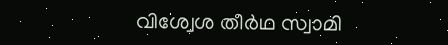വിശ്വേശ തീര്‍ഥ സ്വാമി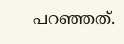പറഞ്ഞത്.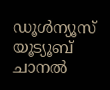ഡൂൾന്യൂസ് യൂട്യൂബ് ചാനൽ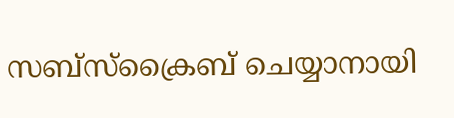സബ്സ്ക്രൈബ് ചെയ്യാനായി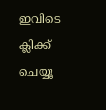ഇവിടെ ക്ലിക്ക് ചെയ്യൂ